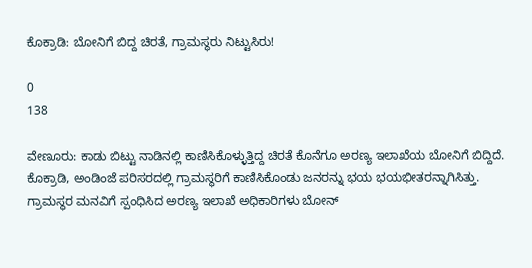ಕೊಕ್ರಾಡಿ: ಬೋನಿಗೆ ಬಿದ್ದ ಚಿರತೆ, ಗ್ರಾಮಸ್ಥರು ನಿಟ್ಟುಸಿರು!

0
138

ವೇಣೂರು: ಕಾಡು ಬಿಟ್ಟು ನಾಡಿನಲ್ಲಿ ಕಾಣಿಸಿಕೊಳ್ಳುತ್ತಿದ್ದ ಚಿರತೆ ಕೊನೆಗೂ ಅರಣ್ಯ ಇಲಾಖೆಯ ಬೋನಿಗೆ ಬಿದ್ದಿದೆ.
ಕೊಕ್ರಾಡಿ, ಅಂಡಿಂಜೆ ಪರಿಸರದಲ್ಲಿ ಗ್ರಾಮಸ್ಥರಿಗೆ ಕಾಣಿಸಿಕೊಂಡು ಜನರನ್ನು ಭಯ ಭಯಭೀತರನ್ನಾಗಿಸಿತ್ತು. ಗ್ರಾಮಸ್ಥರ ಮನವಿಗೆ ಸ್ಪಂಧಿಸಿದ ಅರಣ್ಯ ಇಲಾಖೆ ಅಧಿಕಾರಿಗಳು ಬೋನ್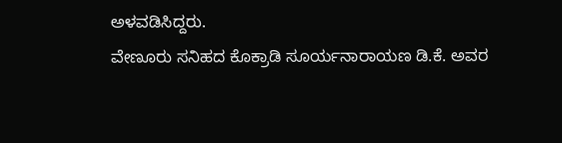ಅಳವಡಿಸಿದ್ದರು.
ವೇಣೂರು ಸನಿಹದ ಕೊಕ್ರಾಡಿ ಸೂರ್ಯನಾರಾಯಣ ಡಿ.ಕೆ. ಅವರ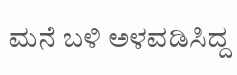ಮನೆ ಬಳಿ ಅಳವಡಿಸಿದ್ದ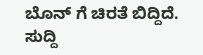ಬೊನ್ ಗೆ ಚಿರತೆ ಬಿದ್ದಿದೆ. ಸುದ್ದಿ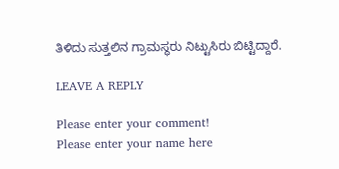ತಿಳಿದು ಸುತ್ತಲಿನ ಗ್ರಾಮಸ್ಥರು ನಿಟ್ಟುಸಿರು ಬಿಟ್ಟಿದ್ದಾರೆ.

LEAVE A REPLY

Please enter your comment!
Please enter your name here